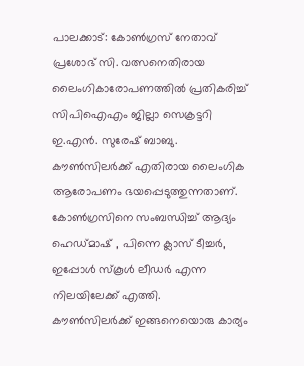പാലക്കാട്: കോൺഗ്രസ് നേതാവ് പ്രശോഭ് സി. വത്സനെതിരായ ലൈംഗികാരോപണത്തിൽ പ്രതികരിച്ച് സിപിഐഎം ജില്ലാ സെക്രട്ടറി ഇ.എൻ. സുരേഷ് ബാബു. കൗൺസിലർക്ക് എതിരായ ലൈംഗിക ആരോപണം ഭയപ്പെടുത്തുന്നതാണ്. കോൺഗ്രസിനെ സംബന്ധിച്ച് ആദ്യം ഹെഡ്മാഷ് , പിന്നെ ക്ലാസ് ടീച്ചർ, ഇപ്പോൾ സ്കൂൾ ലീഡർ എന്ന നിലയിലേക്ക് എത്തി.
കൗൺസിലർക്ക് ഇങ്ങനെയൊരു കാര്യം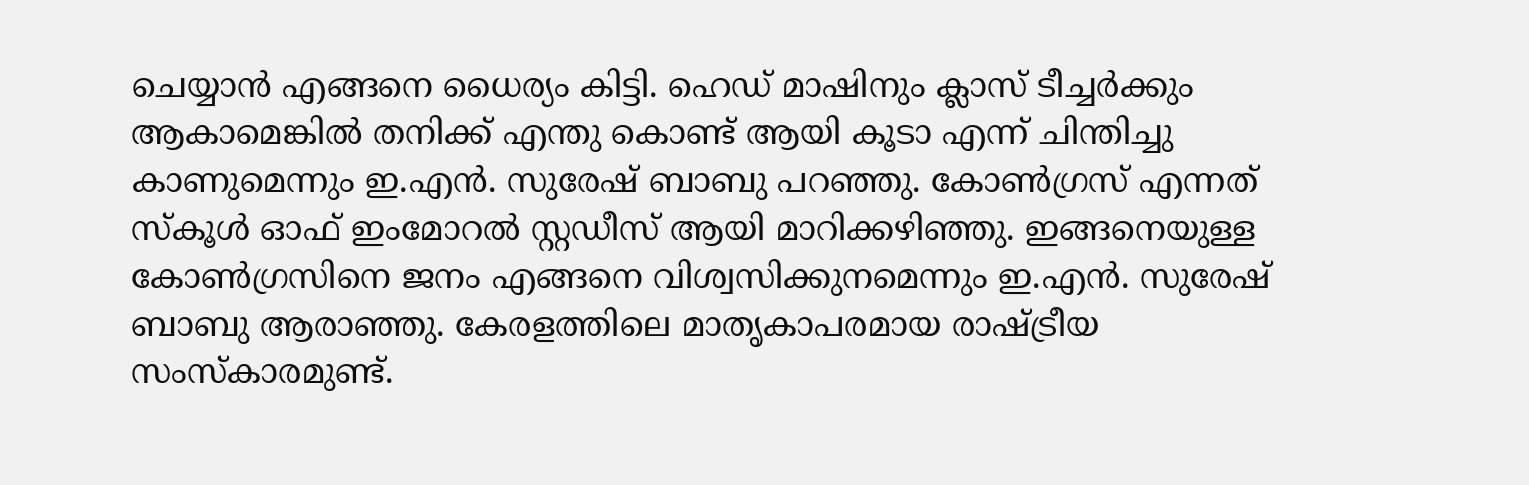ചെയ്യാൻ എങ്ങനെ ധൈര്യം കിട്ടി. ഹെഡ് മാഷിനും ക്ലാസ് ടീച്ചർക്കും ആകാമെങ്കിൽ തനിക്ക് എന്തു കൊണ്ട് ആയി കൂടാ എന്ന് ചിന്തിച്ചു കാണുമെന്നും ഇ.എൻ. സുരേഷ് ബാബു പറഞ്ഞു. കോൺഗ്രസ് എന്നത് സ്കൂൾ ഓഫ് ഇംമോറൽ സ്റ്റഡീസ് ആയി മാറിക്കഴിഞ്ഞു. ഇങ്ങനെയുള്ള കോൺഗ്രസിനെ ജനം എങ്ങനെ വിശ്വസിക്കുനമെന്നും ഇ.എൻ. സുരേഷ് ബാബു ആരാഞ്ഞു. കേരളത്തിലെ മാതൃകാപരമായ രാഷ്ട്രീയ സംസ്കാരമുണ്ട്.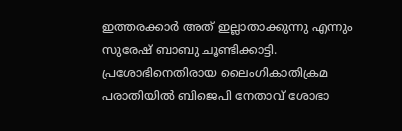ഇത്തരക്കാർ അത് ഇല്ലാതാക്കുന്നു എന്നും സുരേഷ് ബാബു ചൂണ്ടിക്കാട്ടി.
പ്രശോഭിനെതിരായ ലൈംഗികാതിക്രമ പരാതിയിൽ ബിജെപി നേതാവ് ശോഭാ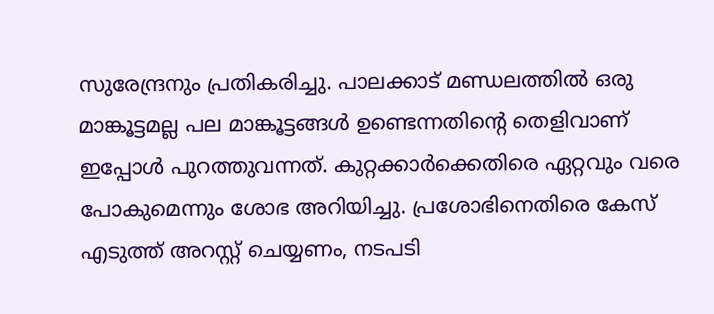സുരേന്ദ്രനും പ്രതികരിച്ചു. പാലക്കാട് മണ്ഡലത്തിൽ ഒരു മാങ്കൂട്ടമല്ല പല മാങ്കൂട്ടങ്ങൾ ഉണ്ടെന്നതിൻ്റെ തെളിവാണ് ഇപ്പോൾ പുറത്തുവന്നത്. കുറ്റക്കാർക്കെതിരെ ഏറ്റവും വരെ പോകുമെന്നും ശോഭ അറിയിച്ചു. പ്രശോഭിനെതിരെ കേസ് എടുത്ത് അറസ്റ്റ് ചെയ്യണം, നടപടി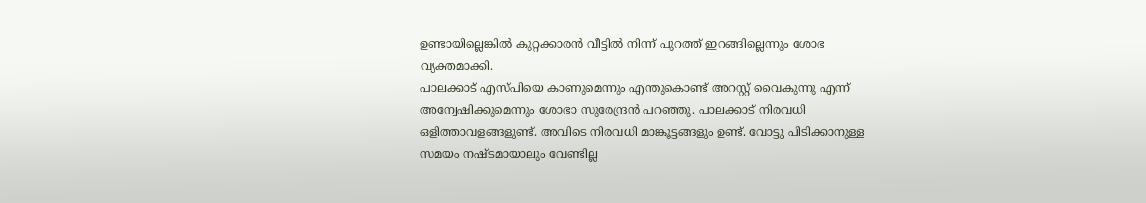ഉണ്ടായില്ലെങ്കിൽ കുറ്റക്കാരൻ വീട്ടിൽ നിന്ന് പുറത്ത് ഇറങ്ങില്ലെന്നും ശോഭ വ്യക്തമാക്കി.
പാലക്കാട് എസ്പിയെ കാണുമെന്നും എന്തുകൊണ്ട് അറസ്റ്റ് വൈകുന്നു എന്ന് അന്വേഷിക്കുമെന്നും ശോഭാ സുരേന്ദ്രൻ പറഞ്ഞു. പാലക്കാട് നിരവധി ഒളിത്താവളങ്ങളുണ്ട്. അവിടെ നിരവധി മാങ്കൂട്ടങ്ങളും ഉണ്ട്. വോട്ടു പിടിക്കാനുള്ള സമയം നഷ്ടമായാലും വേണ്ടില്ല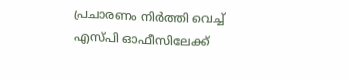പ്രചാരണം നിർത്തി വെച്ച് എസ്പി ഓഫീസിലേക്ക്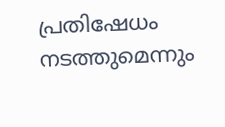പ്രതിഷേധം നടത്തുമെന്നും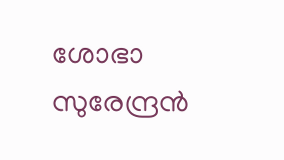ശോഭാ സുരേന്ദ്രൻ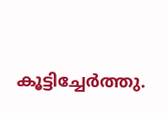കൂട്ടിച്ചേർത്തു.